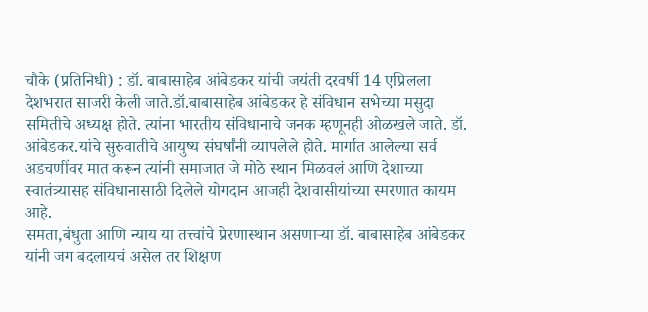चौके (प्रतिनिधी) : डॉ. बाबासाहेब आंबेडकर यांची जयंती दरवर्षी 14 एप्रिलला देशभरात साजरी केली जाते.डॉ.बाबासाहेब आंबेडकर हे संविधान सभेच्या मसुदा समितीचे अध्यक्ष होते. त्यांना भारतीय संविधानाचे जनक म्हणूनही ओळखले जाते. डॉ. आंबेडकर.यांचे सुरुवातीचे आयुष्य संघर्षांनी व्यापलेले होते. मार्गात आलेल्या सर्व अडचणींवर मात करून त्यांनी समाजात जे मोठे स्थान मिळवलं आणि देशाच्या स्वातंत्र्यासह संविधानासाठी दिलेले योगदान आजही देशवासीयांच्या स्मरणात कायम आहे.
समता,बंधुता आणि न्याय या तत्त्वांचे प्रेरणास्थान असणाऱ्या डॉ. बाबासाहेब आंबेडकर यांनी जग बदलायचं असेल तर शिक्षण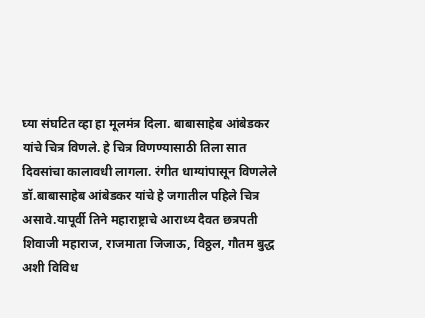घ्या संघटित व्हा हा मूलमंत्र दिला. बाबासाहेब आंबेडकर यांचे चित्र विणले. हे चित्र विणण्यासाठी तिला सात दिवसांचा कालावधी लागला. रंगीत धाग्यांपासून विणलेले डॉ.बाबासाहेब आंबेडकर यांचे हे जगातील पहिले चित्र असावे.यापूर्वी तिने महाराष्ट्राचे आराध्य दैवत छत्रपती शिवाजी महाराज, राजमाता जिजाऊ, विठ्ठल, गौतम बुद्ध अशी विविध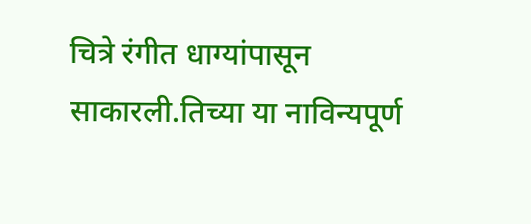चित्रे रंगीत धाग्यांपासून साकारली.तिच्या या नाविन्यपूर्ण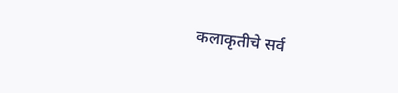कलाकृतीचे सर्व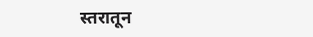स्तरातून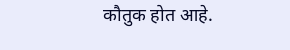कौतुक होत आहे.